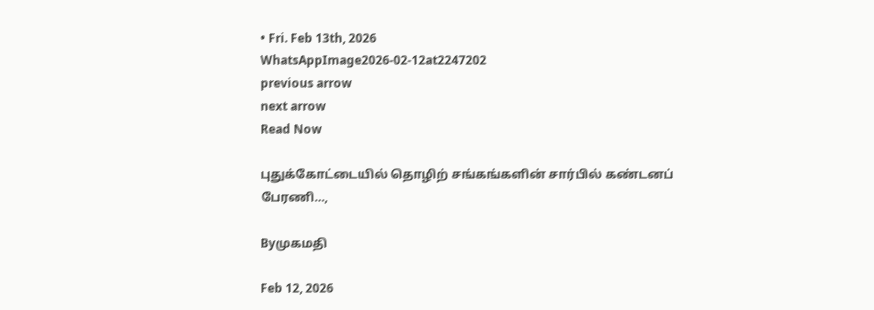• Fri. Feb 13th, 2026
WhatsAppImage2026-02-12at2247202
previous arrow
next arrow
Read Now

புதுக்கோட்டையில் தொழிற் சங்கங்களின் சார்பில் கண்டனப் பேரணி…,

Byமுகமதி

Feb 12, 2026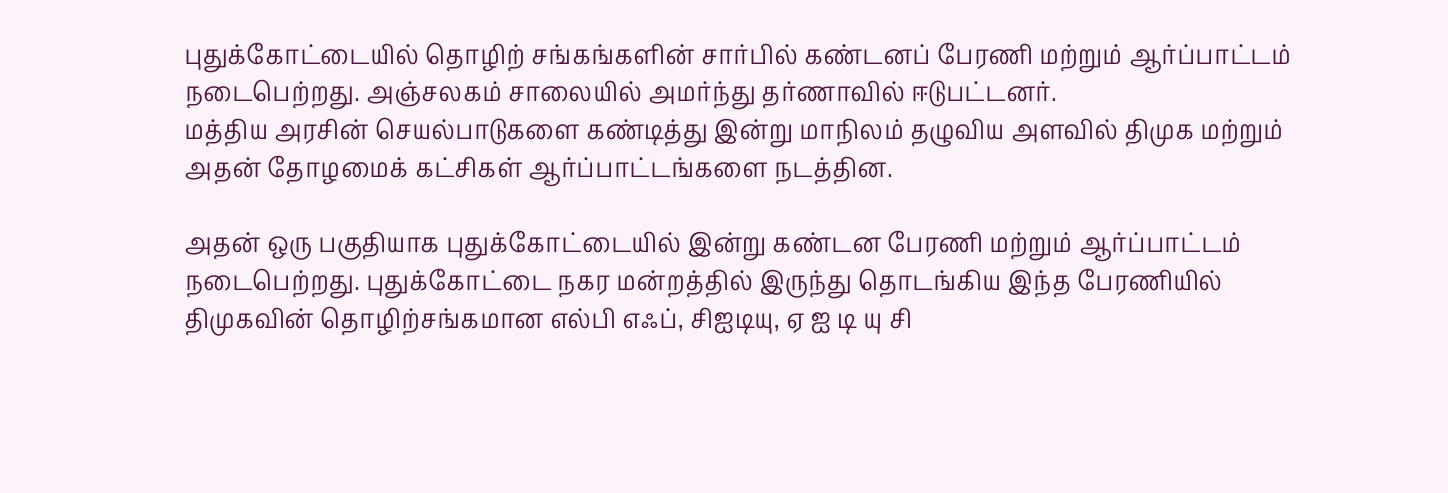புதுக்கோட்டையில் தொழிற் சங்கங்களின் சார்பில் கண்டனப் பேரணி மற்றும் ஆர்ப்பாட்டம் நடைபெற்றது. அஞ்சலகம் சாலையில் அமர்ந்து தர்ணாவில் ஈடுபட்டனர்.
மத்திய அரசின் செயல்பாடுகளை கண்டித்து இன்று மாநிலம் தழுவிய அளவில் திமுக மற்றும் அதன் தோழமைக் கட்சிகள் ஆர்ப்பாட்டங்களை நடத்தின.

அதன் ஒரு பகுதியாக புதுக்கோட்டையில் இன்று கண்டன பேரணி மற்றும் ஆர்ப்பாட்டம் நடைபெற்றது. புதுக்கோட்டை நகர மன்றத்தில் இருந்து தொடங்கிய இந்த பேரணியில் திமுகவின் தொழிற்சங்கமான எல்பி எஃப், சிஐடியு, ஏ ஐ டி யு சி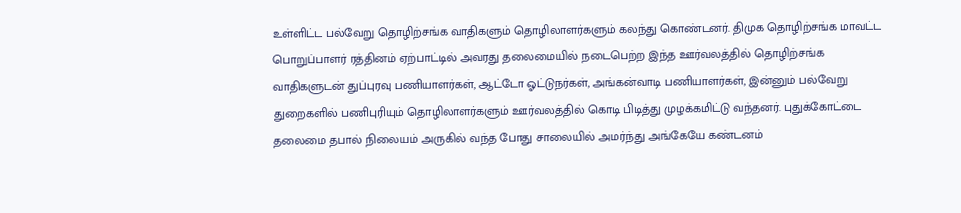உள்ளிட்ட பல்வேறு தொழிற்சங்க வாதிகளும் தொழிலாளர்களும் கலந்து கொண்டனர். திமுக தொழிற்சங்க மாவட்ட பொறுப்பாளர் ரத்தினம் ஏற்பாட்டில் அவரது தலைமையில் நடைபெற்ற இந்த ஊர்வலத்தில் தொழிற்சங்க வாதிகளுடன் துப்புரவு பணியாளர்கள், ஆட்டோ ஓட்டுநர்கள், அங்கன்வாடி பணியாளர்கள், இன்னும் பல்வேறு துறைகளில் பணிபுரியும் தொழிலாளர்களும் ஊர்வலத்தில் கொடி பிடித்து முழக்கமிட்டு வந்தனர். புதுக்கோட்டை தலைமை தபால் நிலையம் அருகில் வந்த போது சாலையில் அமர்ந்து அங்கேயே கண்டனம்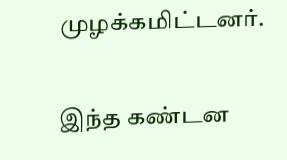முழக்கமிட்டனர்.

இந்த கண்டன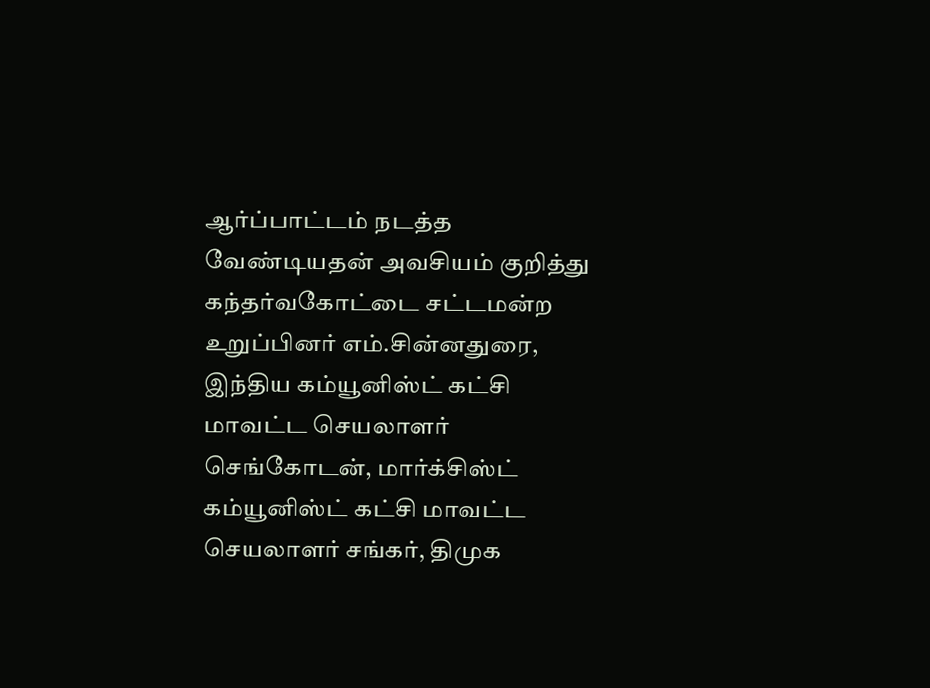ஆர்ப்பாட்டம் நடத்த வேண்டியதன் அவசியம் குறித்து கந்தர்வகோட்டை சட்டமன்ற உறுப்பினர் எம்.சின்னதுரை, இந்திய கம்யூனிஸ்ட் கட்சி மாவட்ட செயலாளர் செங்கோடன், மார்க்சிஸ்ட் கம்யூனிஸ்ட் கட்சி மாவட்ட செயலாளர் சங்கர், திமுக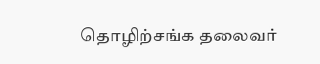தொழிற்சங்க தலைவர்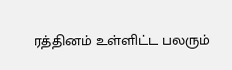ரத்தினம் உள்ளிட்ட பலரும்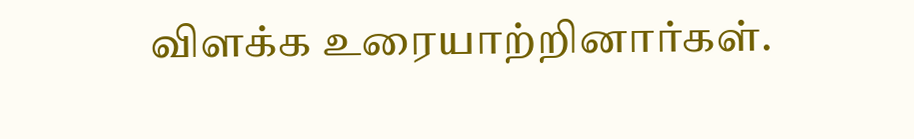விளக்க உரையாற்றினார்கள்.